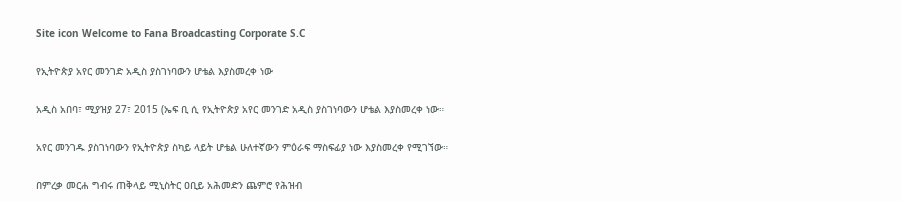Site icon Welcome to Fana Broadcasting Corporate S.C

የኢትዮጵያ አየር መንገድ አዲስ ያስገነባውን ሆቴል እያስመረቀ ነው

አዲስ አበባ፣ ሚያዝያ 27፣ 2015 (ኤፍ ቢ ሲ የኢትዮጵያ አየር መንገድ አዲስ ያስገነባውን ሆቴል እያስመረቀ ነው።

አየር መንገዱ ያስገነባውን የኢትዮጵያ ስካይ ላይት ሆቴል ሁለተኛውን ምዕራፍ ማስፍፊያ ነው እያስመረቀ የሚገኘው።

በምረቃ መርሐ ግብሩ ጠቅላይ ሚኒስትር ዐቢይ አሕመድን ጨምሮ የሕዝብ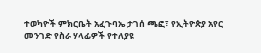ተወካዮች ምክርቤት አፈጉባኤ ታገሰ ጫፎ፣ የኢትዮጵያ አየር መንገድ የስራ ሃላፊዎች የተለያዩ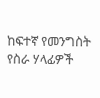ከፍተኛ የመንግስት የስራ ሃላፊዎች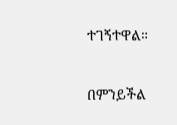ተገኝተዋል።

በምንይችል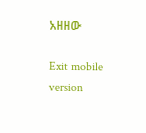አዘዘው

Exit mobile version